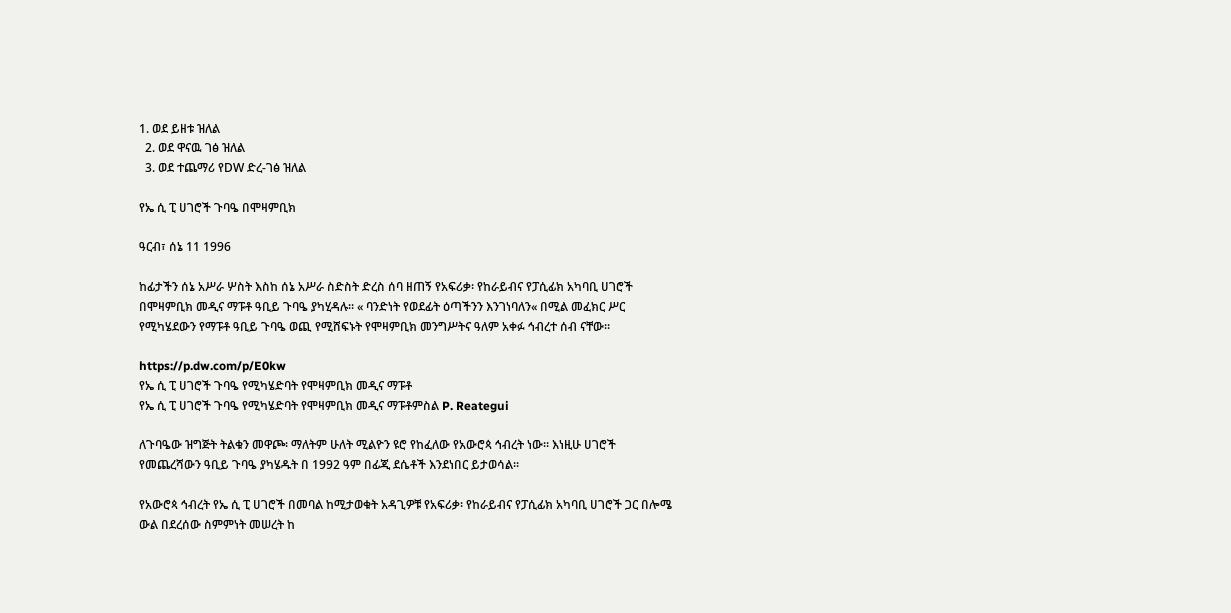1. ወደ ይዘቱ ዝለል
  2. ወደ ዋናዉ ገፅ ዝለል
  3. ወደ ተጨማሪ የDW ድረ-ገፅ ዝለል

የኤ ሲ ፒ ሀገሮች ጉባዔ በሞዛምቢክ

ዓርብ፣ ሰኔ 11 1996

ከፊታችን ሰኔ አሥራ ሦስት እስከ ሰኔ አሥራ ስድስት ድረስ ሰባ ዘጠኝ የአፍሪቃ፡ የከራይብና የፓሲፊክ አካባቢ ሀገሮች በሞዛምቢክ መዲና ማፑቶ ዓቢይ ጉባዔ ያካሂዳሉ። « ባንድነት የወደፊት ዕጣችንን እንገነባለን« በሚል መፈክር ሥር የሚካሄደውን የማፑቶ ዓቢይ ጉባዔ ወጪ የሚሸፍኑት የሞዛምቢክ መንግሥትና ዓለም አቀፉ ኅብረተ ሰብ ናቸው።

https://p.dw.com/p/E0kw
የኤ ሲ ፒ ሀገሮች ጉባዔ የሚካሄድባት የሞዛምቢክ መዲና ማፑቶ
የኤ ሲ ፒ ሀገሮች ጉባዔ የሚካሄድባት የሞዛምቢክ መዲና ማፑቶምስል P. Reategui

ለጉባዔው ዝግጅት ትልቁን መዋጮ፡ ማለትም ሁለት ሚልዮን ዩሮ የከፈለው የአውሮጳ ኅብረት ነው። እነዚሁ ሀገሮች የመጨረሻውን ዓቢይ ጉባዔ ያካሄዱት በ 1992 ዓም በፊጂ ደሴቶች እንደነበር ይታወሳል።

የአውሮጳ ኅብረት የኤ ሲ ፒ ሀገሮች በመባል ከሚታወቁት አዳጊዎቹ የአፍሪቃ፡ የከራይብና የፓሲፊክ አካባቢ ሀገሮች ጋር በሎሜ ውል በደረሰው ስምምነት መሠረት ከ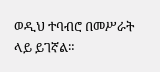ወዲህ ተባብሮ በመሥራት ላይ ይገኛል።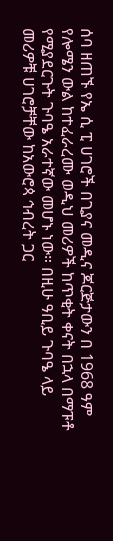ሰባ ዘጠኙ የኤ ሲ ፒ ሀገሮች በጊያና መዲና ጆርጅታውን በ 1968 ዓም የሎሜን ውል ከተፈራረሙ ወዲህ መሪዎች ከጥቂት ቀናት በኋላ በማፑቶ የሚያደርጉት ጉባዔ አራተኛው መሆኑ ነው። በዚሁ ዓቢይ ጉባዔ ላይ መሪዎቹ ሀገሮቻቸው ከአውሮጳ ኅብረት ጋር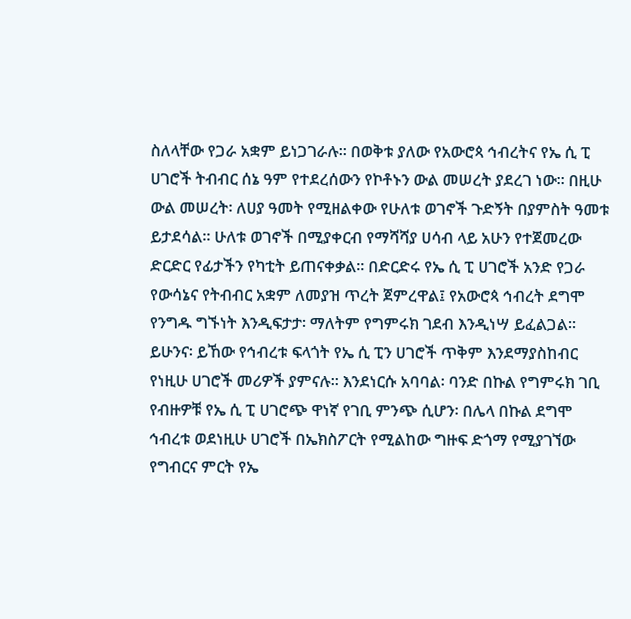ስለላቸው የጋራ አቋም ይነጋገራሉ። በወቅቱ ያለው የአውሮጳ ኅብረትና የኤ ሲ ፒ ሀገሮች ትብብር ሰኔ ዓም የተደረሰውን የኮቶኑን ውል መሠረት ያደረገ ነው። በዚሁ ውል መሠረት፡ ለሀያ ዓመት የሚዘልቀው የሁለቱ ወገኖች ጉድኝት በያምስት ዓመቱ ይታደሳል። ሁለቱ ወገኖች በሚያቀርብ የማሻሻያ ሀሳብ ላይ አሁን የተጀመረው ድርድር የፊታችን የካቲት ይጠናቀቃል። በድርድሩ የኤ ሲ ፒ ሀገሮች አንድ የጋራ የውሳኔና የትብብር አቋም ለመያዝ ጥረት ጀምረዋል፤ የአውሮጳ ኅብረት ደግሞ የንግዱ ግኙነት እንዲፍታታ፡ ማለትም የግምሩክ ገደብ እንዲነሣ ይፈልጋል። ይሁንና፡ ይኸው የኅብረቱ ፍላጎት የኤ ሲ ፒን ሀገሮች ጥቅም እንደማያስከብር የነዚሁ ሀገሮች መሪዎች ያምናሉ። እንደነርሱ አባባል፡ ባንድ በኩል የግምሩክ ገቢ የብዙዎቹ የኤ ሲ ፒ ሀገሮጭ ዋነኛ የገቢ ምንጭ ሲሆን፡ በሌላ በኩል ደግሞ ኅብረቱ ወደነዚሁ ሀገሮች በኤክስፖርት የሚልከው ግዙፍ ድጎማ የሚያገኘው የግብርና ምርት የኤ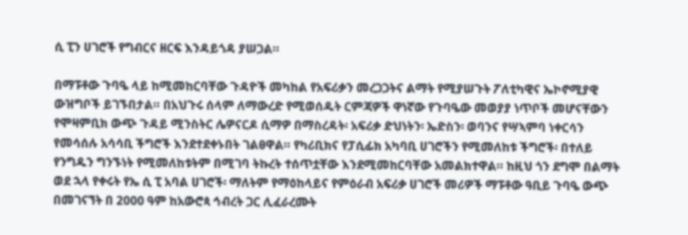ሲ ፒን ሀገሮች የግብርና ዘርፍ እንዳይጎዳ ያሠጋል።

በማፑቶው ጉባዔ ላይ ከሚመከርባቸው ጉዳዮች መካከል የአፍሪቃን መረጋጋትና ልማት የሚያሠጉት ፖለቲካዊና ኤኮኖሚያዊ ውዝግቦች ይገኙበታል። በአህጉሩ ሰላም ለማውረድ የሚወሰዱት ርምጃዎች ዋነኛው የጉባዔው መወያያ ነጥቦች መሆናቸውን የሞዛምቢክ ውጭ ጉዳይ ሚንስትር ሌዎናርዶ ሲማዎ በማስረዳት፡ አፍሪቃ ድህነትን፡ ኤድስን፡ ወባንና የሣኣምባ ነቀርሳን የመሳሰሉ አሳሳቢ ችግሮች እንደተደቀኑበት ገልፀዋል። የካሪቢክና የፓሲፊክ አካባቢ ሀገሮችን የሚመለከቱ ችግሮች፡ በተለይ የንግዱን ግንኙነት የሚመለከቱትም በሚገባ ትኩረት ተሰጥቷቸው እንደሚመከርባቸው አመልክተዋል። ከዚህ ጎን ደግሞ በልማት ወደ ኋላ የቀሩት የኤ ሲ ፒ አባል ሀገሮች፡ ማለትም የማዕከላይና የምዕራብ አፍሪቃ ሀገሮች መሪዎች ማፑቶው ዓቢይ ጉባዔ ውጭ በመገናኘት በ 2000 ዓም ከአውሮጳ ኅብረት ጋር ሊፈራረሙት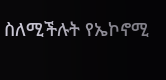ስለሚችሉት የኤኮኖሚ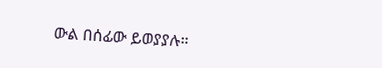ውል በሰፊው ይወያያሉ።